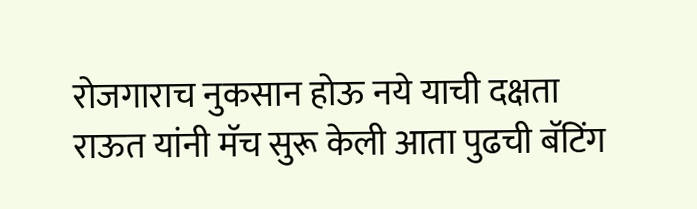रोजगाराच नुकसान होऊ नये याची दक्षता
राऊत यांनी मॅच सुरू केली आता पुढची बॅटिंग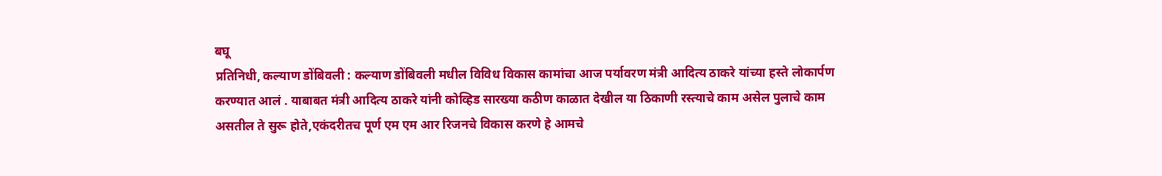बघू
प्रतिनिधी, कल्याण डोंबिवली : कल्याण डोंबिवली मधील विविध विकास कामांचा आज पर्यावरण मंत्री आदित्य ठाकरे यांच्या हस्ते लोकार्पण करण्यात आलं . याबाबत मंत्री आदित्य ठाकरे यांनी कोव्हिड सारख्या कठीण काळात देखील या ठिकाणी रस्त्याचे काम असेल पुलाचे काम असतील ते सुरू होते,एकंदरीतच पूर्ण एम एम आर रिजनचे विकास करणे हे आमचे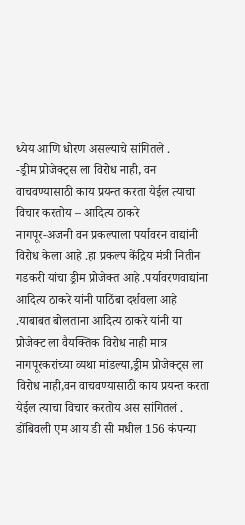ध्येय आणि धोरण असल्याचे सांगितले .
-ड्रीम प्रोजेक्ट्स ला विरोध नाही, वन वाचवण्यासाठी काय प्रयन्त करता येईल त्याचा विचार करतोय – आदित्य ठाकरे
नागपूर-अजनी वन प्रकल्पाला पर्यावरन वाद्यांनी विरोध केला आहे .हा प्रकल्प केंद्रिय मंत्री नितीन गडकरी यांचा ड्रीम प्रोजेक्त आहे .पर्यावरणवाद्यांना आदित्य ठाकरे यांनी पाठिंबा दर्शवला आहे .याबाबत बोलताना आदित्य ठाकरे यांनी या प्रोजेक्ट ला वैयक्तिक विरोध नाही मात्र नागपूरकरांच्या व्यथा मांडल्या,ड्रीम प्रोजेक्ट्स ला विरोध नाही,वन वाचवण्यासाठी काय प्रयन्त करता येईल त्याचा विचार करतोय अस सांगितलं .
डोंबिवली एम आय डी सी मधील 156 कंपन्या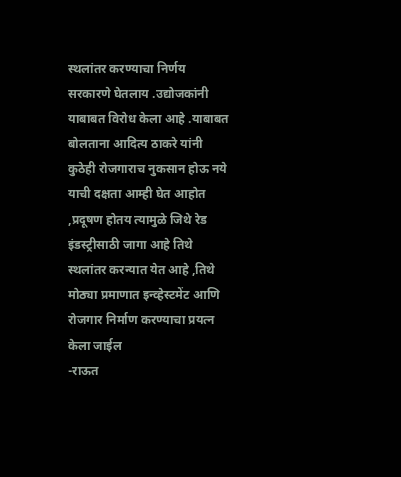स्थलांतर करण्याचा निर्णय सरकारणे घेतलाय .उद्योजकांनी याबाबत विरोध केला आहे .याबाबत बोलताना आदित्य ठाकरे यांनी कुठेही रोजगाराच नुकसान होऊ नये याची दक्षता आम्ही घेत आहोत ,प्रदूषण होतय त्यामुळे जिथे रेड इंडस्ट्रीसाठी जागा आहे तिथे स्थलांतर करन्यात येत आहे ,तिथे मोठ्या प्रमाणात इन्व्हेस्टमेंट आणि रोजगार निर्माण करण्याचा प्रयत्न केला जाईल
-राऊत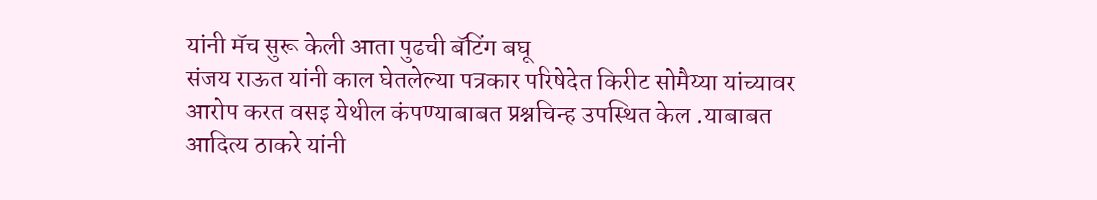यांनी मॅच सुरू केली आता पुढची बॅटिंग बघू
संजय राऊत यांनी काल घेतलेल्या पत्रकार परिषेदेत किरीट सोमैय्या यांच्यावर आरोप करत वसइ येथील कंपण्याबाबत प्रश्नचिन्ह उपस्थित केल .याबाबत
आदित्य ठाकरे यांनी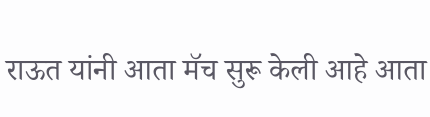राऊत यांनी आता मॅच सुरू केली आहे आता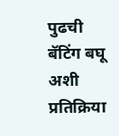पुढची बॅटिंग बघू अशी प्रतिक्रिया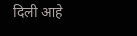दिली आहे